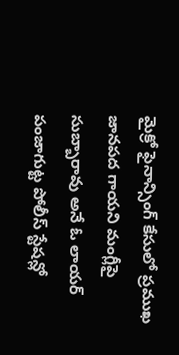మైక్రో ఫైనాన్సింగ్ కేసులో ప్రముఖ జానపద గాయని మంగ్లీపై సుబ్బారావు అనే ఓ లాయర్ పంజాగుట్ట పోలీస్ స్టేషన్లో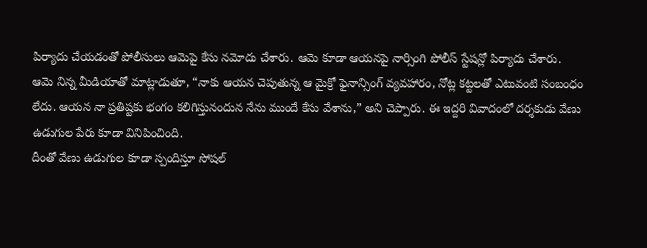పిర్యాదు చేయడంతో పోలీసులు ఆమెపై కేసు నమోదు చేశారు. ఆమె కూడా ఆయనపై నార్సింగి పోలీస్ స్టేషన్లో పిర్యాదు చేశారు.
ఆమె నిన్న మీడియాతో మాట్లాడుతూ, “నాకు ఆయన చెపుతున్న ఆ మైక్రో ఫైనాన్సింగ్ వ్యవహారం, నోట్ల కట్టలతో ఎటువంటి సంబంధం లేదు. ఆయన నా ప్రతిష్టకు భంగం కలిగిస్తునందున నేను ముందే కేసు వేశాను,” అని చెప్పారు. ఈ ఇద్దరి వివాదంలో దర్శకుడు వేణు ఉడుగుల పేరు కూడా వినిపించింది.
దీంతో వేణు ఉడుగుల కూడా స్పందిస్తూ సోషల్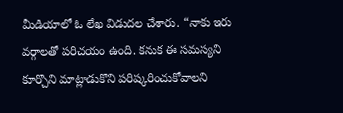మీడియాలో ఓ లేఖ విడుదల చేశారు. “నాకు ఇరు వర్గాలతో పరిచయం ఉంది. కనుక ఈ సమస్యని కూర్చొని మాట్లాడుకొని పరిష్కరించుకోవాలని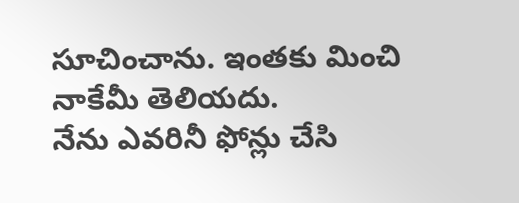సూచించాను. ఇంతకు మించి నాకేమీ తెలియదు.
నేను ఎవరినీ ఫోన్లు చేసి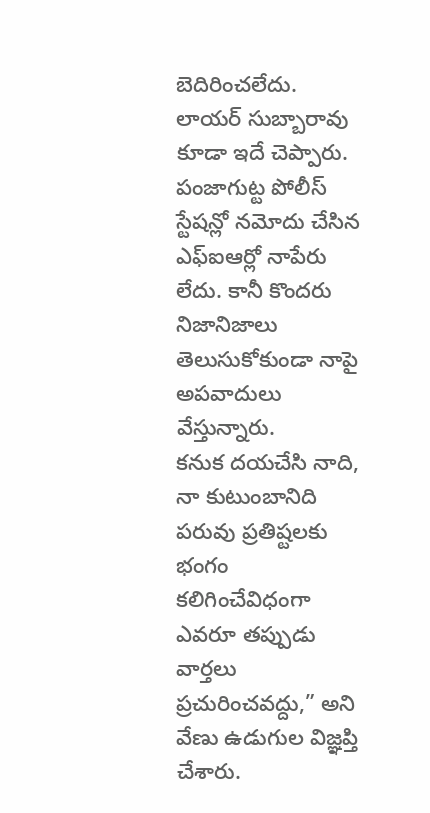బెదిరించలేదు. లాయర్ సుబ్బారావు కూడా ఇదే చెప్పారు. పంజాగుట్ట పోలీస్ స్టేషన్లో నమోదు చేసిన ఎఫ్ఐఆర్లో నాపేరు లేదు. కానీ కొందరు నిజానిజాలు తెలుసుకోకుండా నాపై అపవాదులు వేస్తున్నారు.
కనుక దయచేసి నాది, నా కుటుంబానిది పరువు ప్రతిష్టలకు భంగం కలిగించేవిధంగా ఎవరూ తప్పుడు వార్తలు ప్రచురించవద్దు,” అని వేణు ఉడుగుల విజ్ఞప్తి చేశారు.